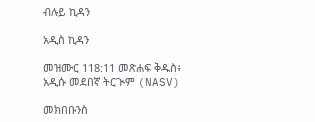ብሉይ ኪዳን

አዲስ ኪዳን

መዝሙር 118:11 መጽሐፍ ቅዱስ፥ አዲሱ መደበኛ ትርጒም (NASV)

መክበቡንስ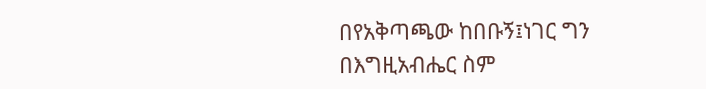በየአቅጣጫው ከበቡኝ፤ነገር ግን በእግዚአብሔር ስም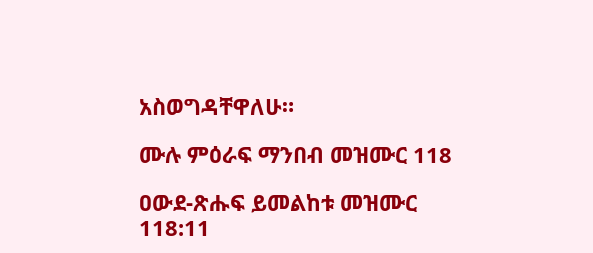አስወግዳቸዋለሁ።

ሙሉ ምዕራፍ ማንበብ መዝሙር 118

ዐውደ-ጽሑፍ ይመልከቱ መዝሙር 118:11